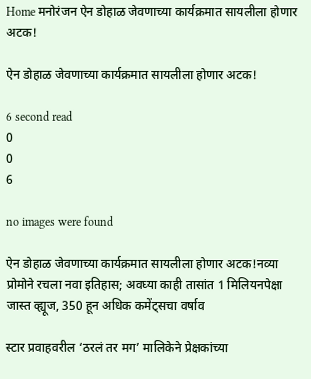Home मनोरंजन ऐन डोहाळ जेवणाच्या कार्यक्रमात सायलीला होणार अटक!

ऐन डोहाळ जेवणाच्या कार्यक्रमात सायलीला होणार अटक!

6 second read
0
0
6

no images were found

ऐन डोहाळ जेवणाच्या कार्यक्रमात सायलीला होणार अटक!नव्या प्रोमोने रचला नवा इतिहास; अवघ्या काही तासांत 1 मिलियनपेक्षा जास्त व्ह्यूज, 350 हून अधिक कमेंट्सचा वर्षाव

स्टार प्रवाहवरील ‘ठरलं तर मग’ मालिकेने प्रेक्षकांच्या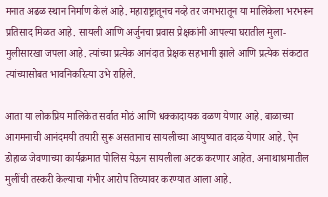मनात अढळ स्थान निर्माण केलं आहे. महाराष्ट्रातूनच नव्हे तर जगभरातून या मालिकेला भरभरून प्रतिसाद मिळत आहे. सायली आणि अर्जुनचा प्रवास प्रेक्षकांनी आपल्या घरातील मुला-मुलीसारखा जपला आहे. त्यांच्या प्रत्येक आनंदात प्रेक्षक सहभागी झाले आणि प्रत्येक संकटात त्यांच्यासोबत भावनिकरित्या उभे राहिले.

आता या लोकप्रिय मालिकेत सर्वात मोठं आणि धक्कादायक वळण येणार आहे. बाळाच्या आगमनाची आनंदमयी तयारी सुरू असतानाच सायलीच्या आयुष्यात वादळ येणार आहे. ऐन डोहाळ जेवणाच्या कार्यक्रमात पोलिस येऊन सायलीला अटक करणार आहेत. अनाथाश्रमातील मुलींची तस्करी केल्याचा गंभीर आरोप तिच्यावर करण्यात आला आहे.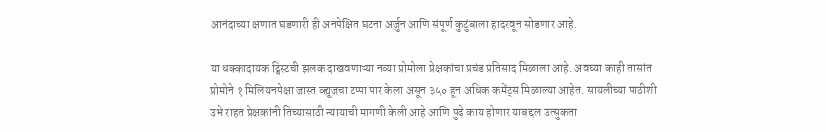आनंदाच्या क्षणात घडणारी ही अनपेक्षित घटना अर्जुन आणि संपूर्ण कुटुंबाला हादरवून सोडणार आहे.

या धक्कादायक ट्विस्टची झलक दाखवणाऱ्या नव्या प्रोमोला प्रेक्षकांचा प्रचंड प्रतिसाद मिळाला आहे. अवघ्या काही तासांत प्रोमोने १ मिलियनपेक्षा जास्त व्ह्यूजचा टप्पा पार केला असून ३५० हून अधिक कमेंट्स मिळाल्या आहेत. सायलीच्या पाठीशी उभे राहत प्रेक्षकांनी तिच्यासाठी न्यायाची मागणी केली आहे आणि पुढे काय होणार याबद्दल उत्सुकता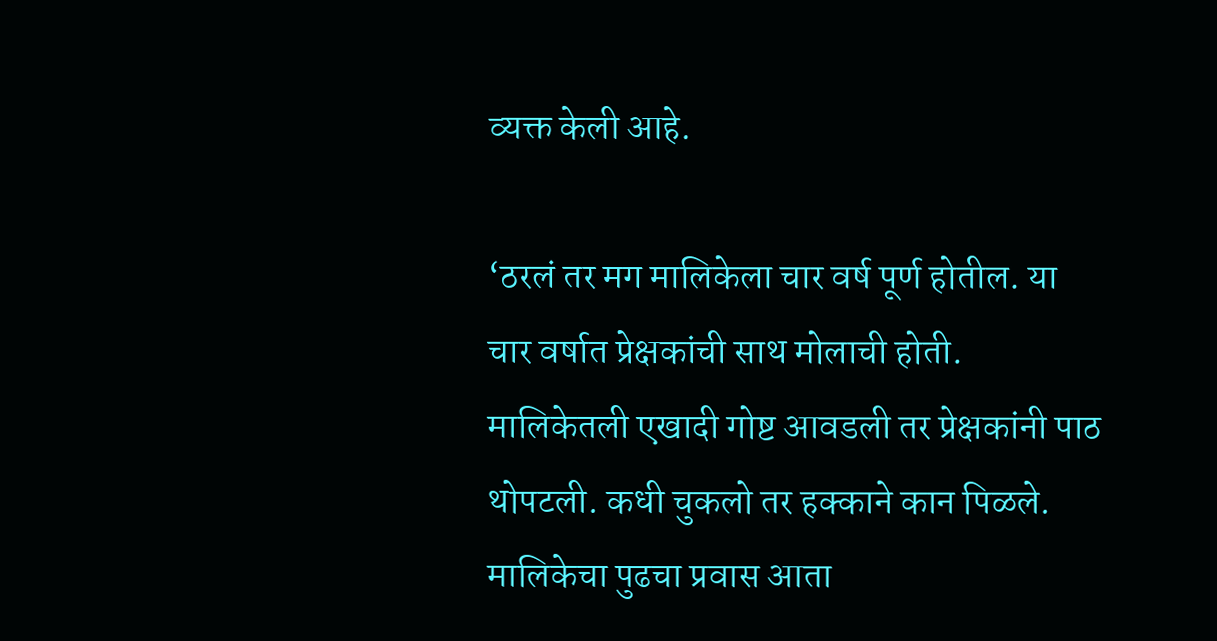व्यक्त केली आहे.

‘ठरलं तर मग मालिकेला चार वर्ष पूर्ण होतील. या चार वर्षात प्रेक्षकांची साथ मोलाची होती. मालिकेतली एखादी गोष्ट आवडली तर प्रेक्षकांनी पाठ थोपटली. कधी चुकलो तर हक्काने कान पिळले. मालिकेचा पुढचा प्रवास आता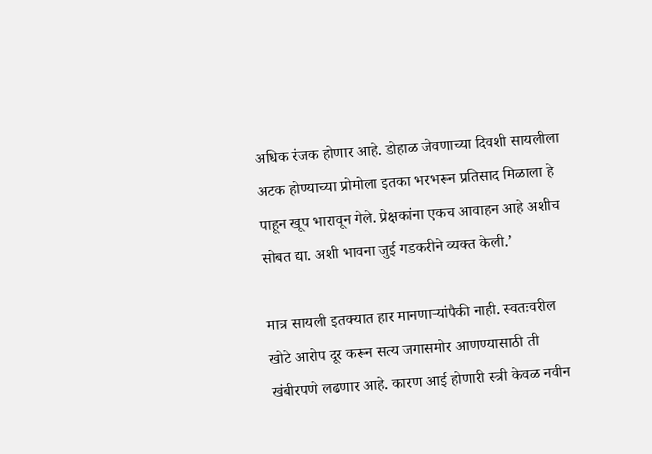अधिक रंजक होणार आहे. डोहाळ जेवणाच्या दिवशी सायलीला अटक होण्याच्या प्रोमोला इतका भरभरून प्रतिसाद मिळाला हे पाहून खूप भारावून गेले. प्रेक्षकांना एकच आवाहन आहे अशीच सोबत द्या. अशी भावना जुई गडकरीने व्यक्त केली.’

मात्र सायली इतक्यात हार मानणाऱ्यांपैकी नाही. स्वतःवरील खोटे आरोप दूर करून सत्य जगासमोर आणण्यासाठी ती खंबीरपणे लढणार आहे. कारण आई होणारी स्त्री केवळ नवीन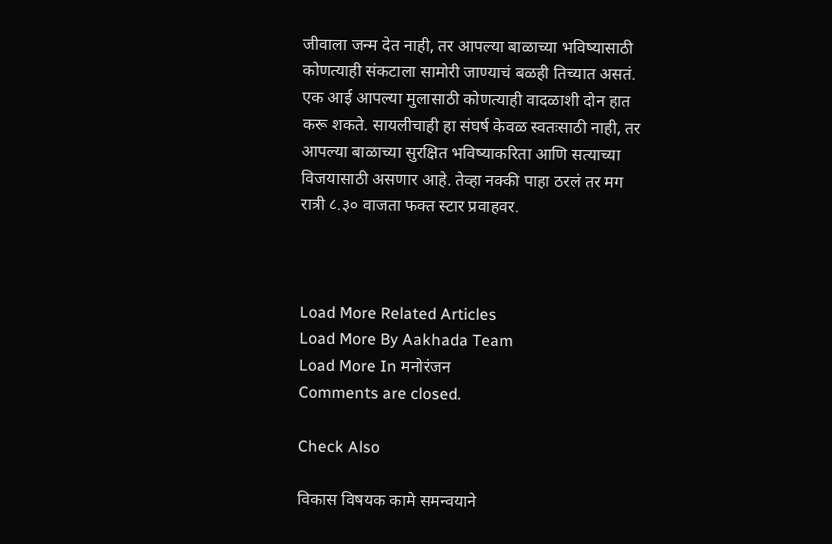जीवाला जन्म देत नाही, तर आपल्या बाळाच्या भविष्यासाठी कोणत्याही संकटाला सामोरी जाण्याचं बळही तिच्यात असतं. एक आई आपल्या मुलासाठी कोणत्याही वादळाशी दोन हात करू शकते. सायलीचाही हा संघर्ष केवळ स्वतःसाठी नाही, तर आपल्या बाळाच्या सुरक्षित भविष्याकरिता आणि सत्याच्या विजयासाठी असणार आहे. तेव्हा नक्की पाहा ठरलं तर मग रात्री ८.३० वाजता फक्त स्टार प्रवाहवर.



Load More Related Articles
Load More By Aakhada Team
Load More In मनोरंजन
Comments are closed.

Check Also

विकास विषयक कामे समन्वयाने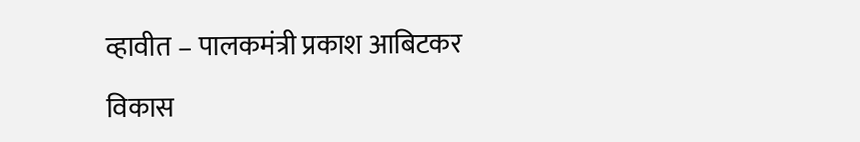व्हावीत – पालकमंत्री प्रकाश आबिटकर

विकास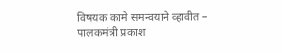विषयक कामे समन्वयाने व्हावीत – पालकमंत्री प्रकाश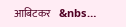आबिटकर    &nbs…